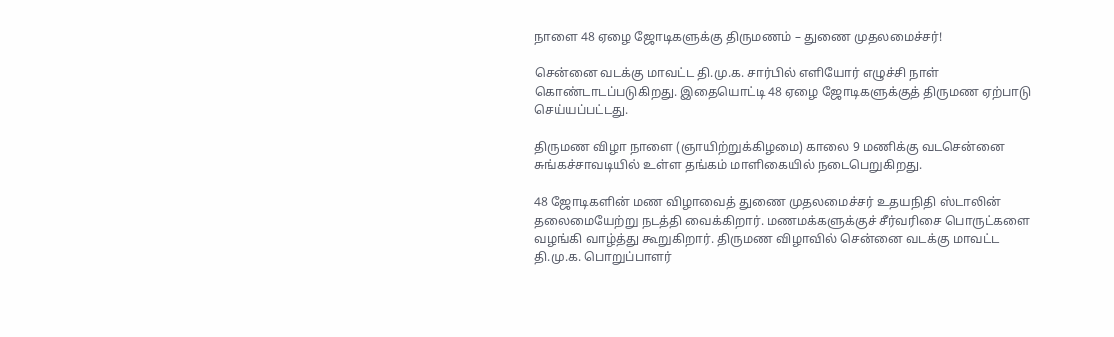நாளை 48 ஏழை ஜோடிகளுக்கு திருமணம் – துணை முதலமைச்சர்!

சென்னை வடக்கு மாவட்ட தி.மு.க. சார்பில் எளியோர் எழுச்சி நாள் கொண்டாடப்படுகிறது. இதையொட்டி 48 ஏழை ஜோடிகளுக்குத் திருமண ஏற்பாடு செய்யப்பட்டது.

திருமண விழா நாளை (ஞாயிற்றுக்கிழமை) காலை 9 மணிக்கு வடசென்னை சுங்கச்சாவடியில் உள்ள தங்கம் மாளிகையில் நடைபெறுகிறது.

48 ஜோடிகளின் மண விழாவைத் துணை முதலமைச்சர் உதயநிதி ஸ்டாலின் தலைமையேற்று நடத்தி வைக்கிறார். மணமக்களுக்குச் சீர்வரிசை பொருட்களை வழங்கி வாழ்த்து கூறுகிறார். திருமண விழாவில் சென்னை வடக்கு மாவட்ட தி.மு.க. பொறுப்பாளர்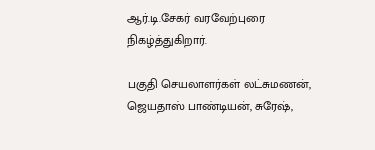ஆர்.டி.சேகர் வரவேற்புரை நிகழ்த்துகிறார்.

பகுதி செயலாளர்கள் லட்சுமணன், ஜெயதாஸ் பாண்டியன், சுரேஷ்,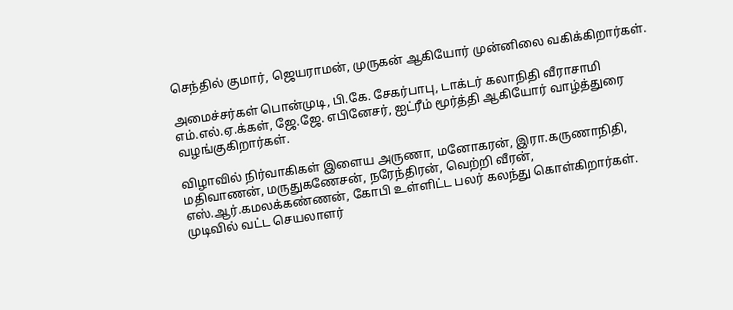செந்தில் குமார், ஜெயராமன், முருகன் ஆகியோர் முன்னிலை வகிக்கிறார்கள்.

அமைச்சர்கள் பொன்முடி, பி.கே. சேகர்பாபு, டாக்டர் கலாநிதி வீராசாமி எம்.எல்.ஏ.க்கள், ஜே.ஜே. எபினேசர், ஐட்ரீம் மூர்த்தி ஆகியோர் வாழ்த்துரை வழங்குகிறார்கள்.

விழாவில் நிர்வாகிகள் இளைய அருணா, மனோகரன், இரா.கருணாநிதி, மதிவாணன், மருதுகணேசன், நரேந்திரன், வெற்றி வீரன், எஸ்.ஆர்.கமலக்கண்ணன், கோபி உள்ளிட்ட பலர் கலந்து கொள்கிறார்கள். முடிவில் வட்ட செயலாளர்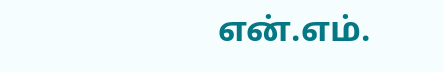என்.எம்.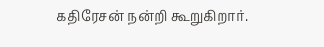கதிரேசன் நன்றி கூறுகிறார்.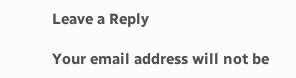Leave a Reply

Your email address will not be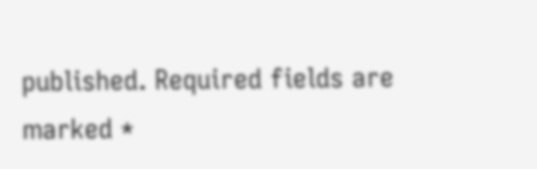published. Required fields are marked *